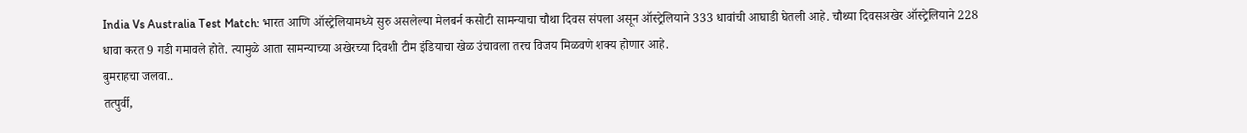India Vs Australia Test Match: भारत आणि ऑस्ट्रेलियामध्ये सुरु असलेल्या मेलबर्न कसोटी सामन्याचा चौथा दिवस संपला असून ऑस्ट्रेलियाने 333 धावांची आघाडी घेतली आहे. चौथ्या दिवसअखेर ऑस्ट्रेलियाने 228 धावा करत 9 गडी गमावले होते. त्यामुळे आता सामन्याच्या अखेरच्या दिवशी टीम इंडियाचा खेळ उंचावला तरच विजय मिळवणे शक्य होणार आहे.
बुमराहचा जलवा..
तत्पुर्वी,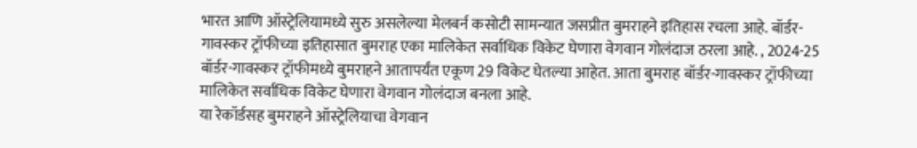भारत आणि ऑस्ट्रेलियामध्ये सुरु असलेल्या मेलबर्न कसोटी सामन्यात जसप्रीत बुमराहने इतिहास रचला आहे. बॉर्डर-गावस्कर ट्रॉफीच्या इतिहासात बुमराह एका मालिकेत सर्वाधिक विकेट घेणारा वेगवान गोलंदाज ठरला आहे. , 2024-25 बॉर्डर-गावस्कर ट्रॉफीमध्ये बुमराहने आतापर्यंत एकूण 29 विकेट घेतल्या आहेत. आता बुमराह बॉर्डर-गावस्कर ट्रॉफीच्या मालिकेत सर्वाधिक विकेट घेणारा वेगवान गोलंदाज बनला आहे.
या रेकॉर्डसह बुमराहने ऑस्ट्रेलियाचा वेगवान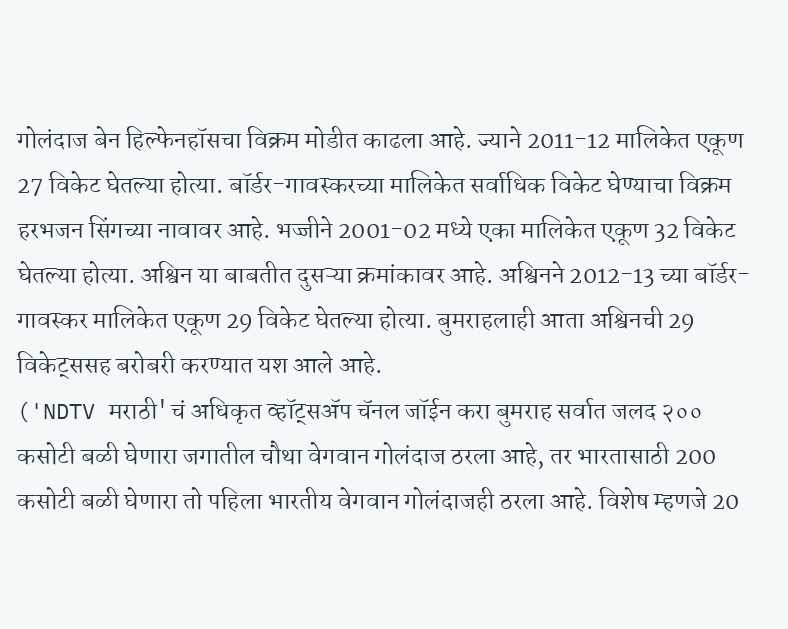गोलंदाज बेन हिल्फेनहॉसचा विक्रम मोडीत काढला आहे. ज्याने 2011-12 मालिकेत एकूण 27 विकेट घेतल्या होत्या. बॉर्डर-गावस्करच्या मालिकेत सर्वाधिक विकेट घेण्याचा विक्रम हरभजन सिंगच्या नावावर आहे. भज्जीने 2001-02 मध्ये एका मालिकेत एकूण 32 विकेट घेतल्या होत्या. अश्विन या बाबतीत दुसऱ्या क्रमांकावर आहे. अश्विनने 2012-13 च्या बॉर्डर-गावस्कर मालिकेत एकूण 29 विकेट घेतल्या होत्या. बुमराहलाही आता अश्विनची 29 विकेट्ससह बरोबरी करण्यात यश आले आहे.
('NDTV मराठी' चं अधिकृत व्हॉट्सॲप चॅनल जॉईन करा बुमराह सर्वात जलद २०० कसोटी बळी घेणारा जगातील चौथा वेगवान गोलंदाज ठरला आहे, तर भारतासाठी 200 कसोटी बळी घेणारा तो पहिला भारतीय वेगवान गोलंदाजही ठरला आहे. विशेष म्हणजे 20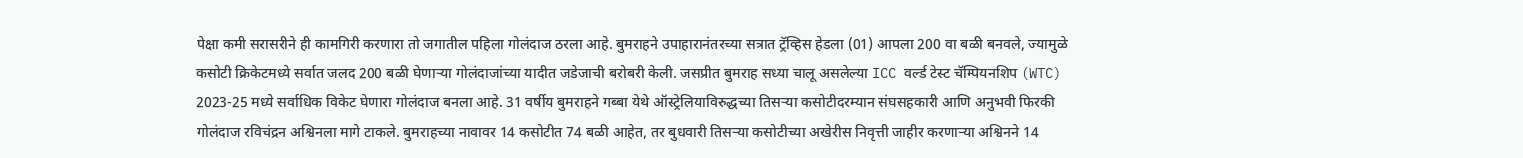पेक्षा कमी सरासरीने ही कामगिरी करणारा तो जगातील पहिला गोलंदाज ठरला आहे. बुमराहने उपाहारानंतरच्या सत्रात ट्रॅव्हिस हेडला (01) आपला 200 वा बळी बनवले, ज्यामुळे कसोटी क्रिकेटमध्ये सर्वात जलद 200 बळी घेणाऱ्या गोलंदाजांच्या यादीत जडेजाची बरोबरी केली. जसप्रीत बुमराह सध्या चालू असलेल्या ICC वर्ल्ड टेस्ट चॅम्पियनशिप (WTC) 2023-25 मध्ये सर्वाधिक विकेट घेणारा गोलंदाज बनला आहे. 31 वर्षीय बुमराहने गब्बा येथे ऑस्ट्रेलियाविरुद्धच्या तिसऱ्या कसोटीदरम्यान संघसहकारी आणि अनुभवी फिरकी गोलंदाज रविचंद्रन अश्विनला मागे टाकले. बुमराहच्या नावावर 14 कसोटीत 74 बळी आहेत, तर बुधवारी तिसऱ्या कसोटीच्या अखेरीस निवृत्ती जाहीर करणाऱ्या अश्विनने 14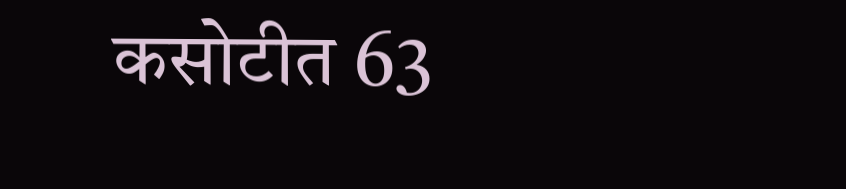कसोटीत 63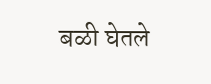बळी घेतले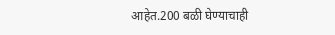आहेत.200 बळी घेण्याचाही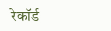रेकॉर्ड